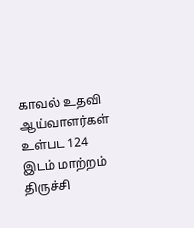காவல் உதவி ஆய்வாளர்கள் உள்பட 124 இடம் மாற்றம்
திருச்சி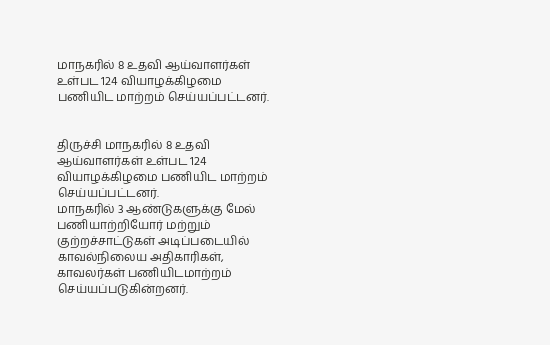மாநகரில் 8 உதவி ஆய்வாளர்கள் உள்பட 124 வியாழக்கிழமை பணியிட மாற்றம் செய்யப்பட்டனர்.


திருச்சி மாநகரில் 8 உதவி ஆய்வாளர்கள் உள்பட 124 வியாழக்கிழமை பணியிட மாற்றம் செய்யப்பட்டனர்.
மாநகரில் 3 ஆண்டுகளுக்கு மேல் பணியாற்றியோர் மற்றும் குற்றச்சாட்டுகள் அடிப்படையில் காவல்நிலைய அதிகாரிகள், காவலர்கள் பணியிடமாற்றம் செய்யப்படுகின்றனர்.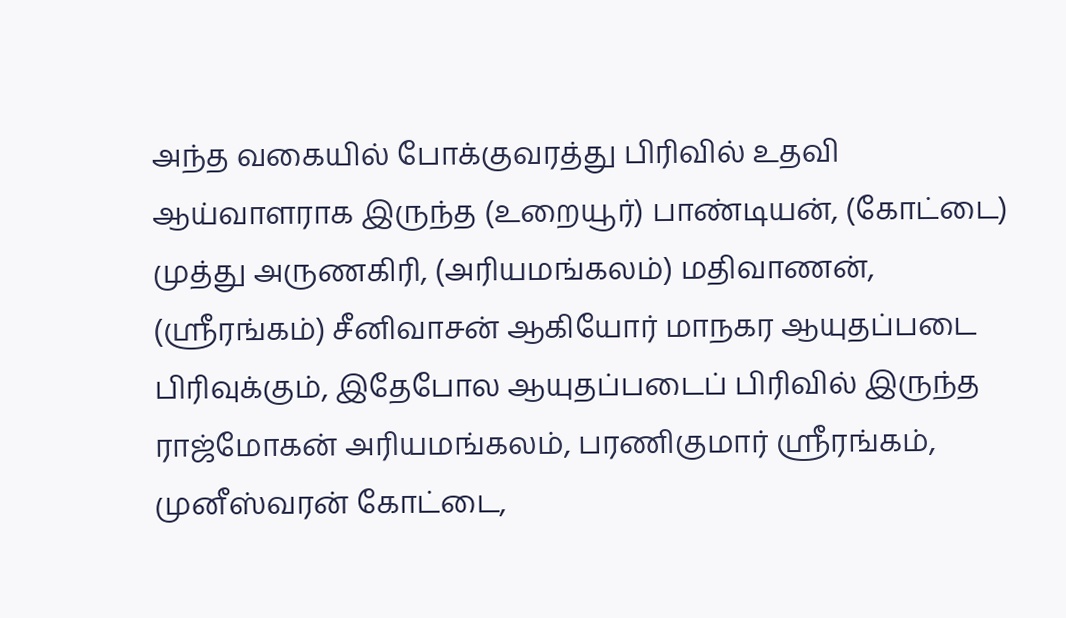அந்த வகையில் போக்குவரத்து பிரிவில் உதவி ஆய்வாளராக இருந்த (உறையூர்) பாண்டியன், (கோட்டை) முத்து அருணகிரி, (அரியமங்கலம்) மதிவாணன், (ஸ்ரீரங்கம்) சீனிவாசன் ஆகியோர் மாநகர ஆயுதப்படை பிரிவுக்கும், இதேபோல ஆயுதப்படைப் பிரிவில் இருந்த ராஜ்மோகன் அரியமங்கலம், பரணிகுமார் ஸ்ரீரங்கம், முனீஸ்வரன் கோட்டை,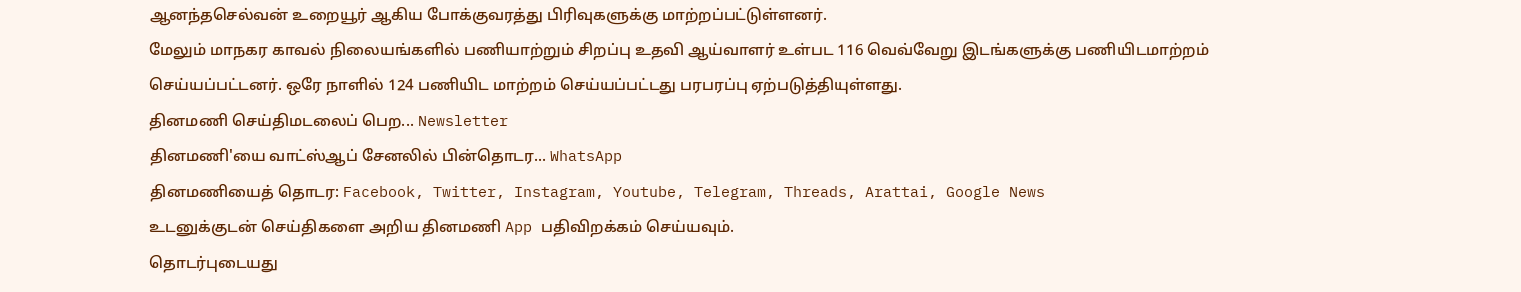ஆனந்தசெல்வன் உறையூர் ஆகிய போக்குவரத்து பிரிவுகளுக்கு மாற்றப்பட்டுள்ளனர்.
மேலும் மாநகர காவல் நிலையங்களில் பணியாற்றும் சிறப்பு உதவி ஆய்வாளர் உள்பட 116 வெவ்வேறு இடங்களுக்கு பணியிடமாற்றம் செய்யப்பட்டனர். ஒரே நாளில் 124 பணியிட மாற்றம் செய்யப்பட்டது பரபரப்பு ஏற்படுத்தியுள்ளது.
தினமணி செய்திமடலைப் பெற... Newsletter
தினமணி'யை வாட்ஸ்ஆப் சேனலில் பின்தொடர... WhatsApp
தினமணியைத் தொடர: Facebook, Twitter, Instagram, Youtube, Telegram, Threads, Arattai, Google News
உடனுக்குடன் செய்திகளை அறிய தினமணி App பதிவிறக்கம் செய்யவும்.
தொடர்புடையது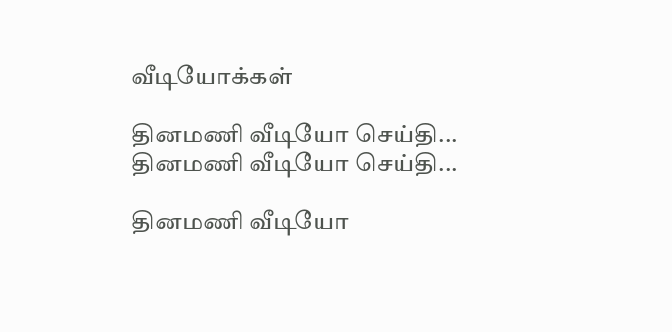வீடியோக்கள்

தினமணி வீடியோ செய்தி...
தினமணி வீடியோ செய்தி...

தினமணி வீடியோ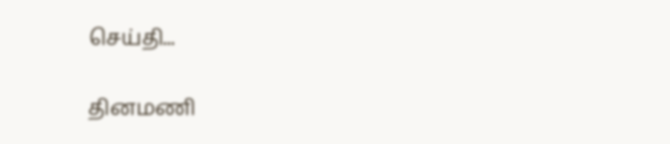செய்தி...

தினமணி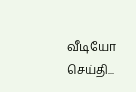வீடியோ செய்தி...